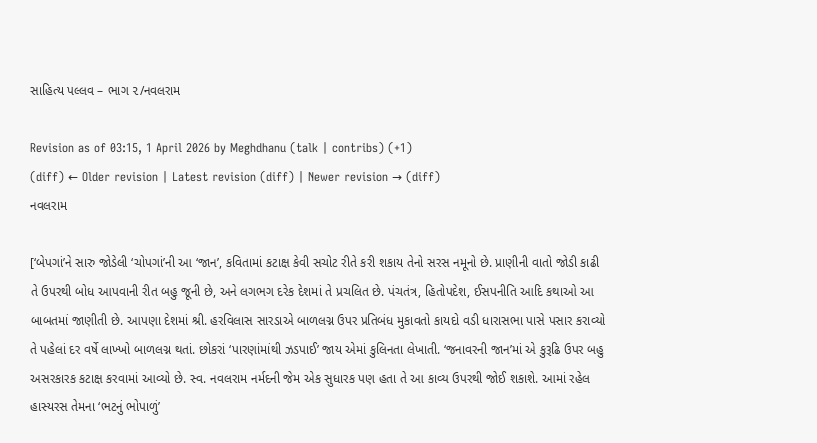સાહિત્ય પલ્લવ – ભાગ ૨/નવલરામ

Revision as of 03:15, 1 April 2026 by Meghdhanu (talk | contribs) (+1)
(diff) ← Older revision | Latest revision (diff) | Newer revision → (diff)
નવલરામ

[‘બેપગાં’ને સારુ જોડેલી ‘ચોપગાં’ની આ ‘જાન’, કવિતામાં કટાક્ષ કેવી સચોટ રીતે કરી શકાય તેનો સરસ નમૂનો છે. પ્રાણીની વાતો જોડી કાઢી તે ઉપરથી બોધ આપવાની રીત બહુ જૂની છે, અને લગભગ દરેક દેશમાં તે પ્રચલિત છે. પંચતંત્ર, હિતોપદેશ, ઈસપનીતિ આદિ કથાઓ આ બાબતમાં જાણીતી છે. આપણા દેશમાં શ્રી. હરવિલાસ સારડાએ બાળલગ્ન ઉપર પ્રતિબંધ મુકાવતો કાયદો વડી ધારાસભા પાસે પસાર કરાવ્યો તે પહેલાં દર વર્ષે લાખ્ખો બાળલગ્ન થતાં. છોકરાં ‘પારણાંમાંથી ઝડપાઈ’ જાય એમાં કુલિનતા લેખાતી. ‘જનાવરની જાન’માં એ કુરૂઢિ ઉપર બહુ અસરકારક કટાક્ષ કરવામાં આવ્યો છે. સ્વ. નવલરામ નર્મદની જેમ એક સુધારક પણ હતા તે આ કાવ્ય ઉપરથી જોઈ શકાશે. આમાં રહેલ હાસ્યરસ તેમના ‘ભટનું ભોપાળું’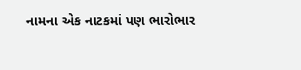નામના એક નાટકમાં પણ ભારોભાર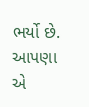ભર્યો છે. આપણા એ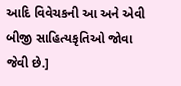આદિ વિવેચકની આ અને એવી બીજી સાહિત્યકૃતિઓ જોવા જેવી છે.]